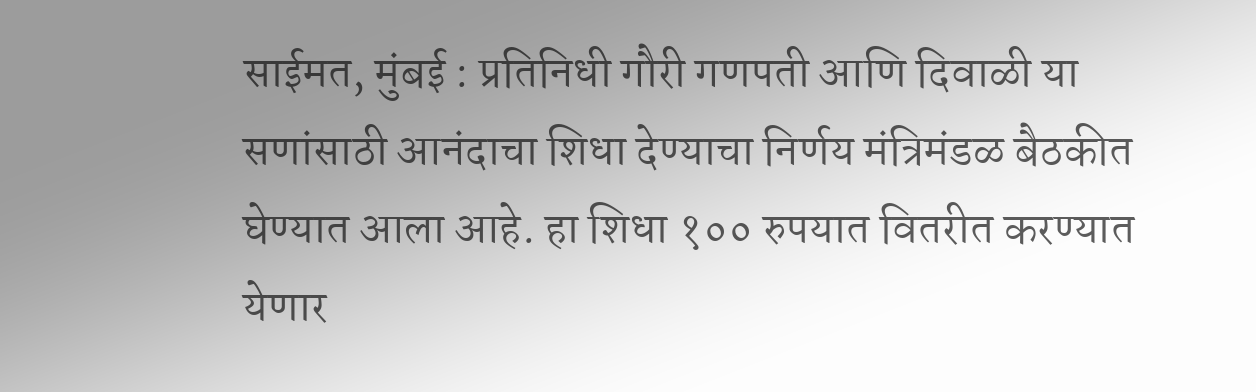साईमत, मुंबई : प्रतिनिधी गौरी गणपती आणि दिवाळी या सणांसाठी आनंदाचा शिधा देण्याचा निर्णय मंत्रिमंडळ बैठकीत घेण्यात आला आहे. हा शिधा १०० रुपयात वितरीत करण्यात येणार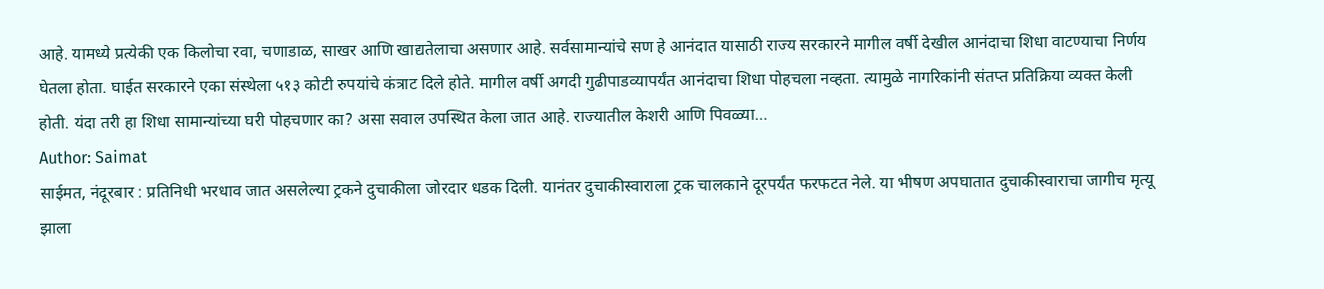आहे. यामध्ये प्रत्येकी एक किलोचा रवा, चणाडाळ, साखर आणि खाद्यतेलाचा असणार आहे. सर्वसामान्यांचे सण हे आनंदात यासाठी राज्य सरकारने मागील वर्षी देखील आनंदाचा शिधा वाटण्याचा निर्णय घेतला होता. घाईत सरकारने एका संस्थेला ५१३ कोटी रुपयांचे कंत्राट दिले होते. मागील वर्षी अगदी गुढीपाडव्यापर्यंत आनंदाचा शिधा पोहचला नव्हता. त्यामुळे नागरिकांनी संतप्त प्रतिक्रिया व्यक्त केली होती. यंदा तरी हा शिधा सामान्यांच्या घरी पोहचणार का? असा सवाल उपस्थित केला जात आहे. राज्यातील केशरी आणि पिवळ्या…
Author: Saimat
साईमत, नंदूरबार : प्रतिनिधी भरधाव जात असलेल्या ट्रकने दुचाकीला जोरदार धडक दिली. यानंतर दुचाकीस्वाराला ट्रक चालकाने दूरपर्यंत फरफटत नेले. या भीषण अपघातात दुचाकीस्वाराचा जागीच मृत्यू झाला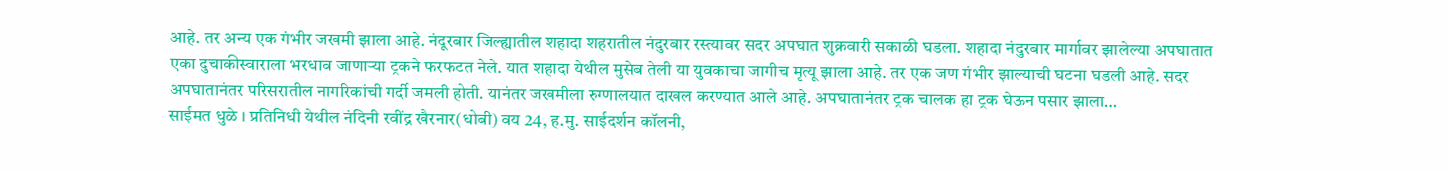आहे. तर अन्य एक गंभीर जखमी झाला आहे. नंदूरबार जिल्ह्यातील शहादा शहरातील नंदुरबार रस्त्यावर सदर अपघात शुक्रवारी सकाळी घडला. शहादा नंदुरबार मार्गावर झालेल्या अपघातात एका दुचाकीस्वाराला भरधाव जाणाऱ्या ट्रकने फरफटत नेले. यात शहादा येथील मुसेब तेली या युवकाचा जागीच मृत्यू झाला आहे. तर एक जण गंभीर झाल्याची घटना घडली आहे. सदर अपघातानंतर परिसरातील नागरिकांची गर्दी जमली होती. यानंतर जखमीला रुग्णालयात दाखल करण्यात आले आहे. अपघातानंतर ट्रक चालक हा ट्रक घेऊन पसार झाला…
साईमत धुळे । प्रतिनिधी येथील नंदिनी रवींद्र खैरनार(धोबी) वय 24, ह.मु. साईदर्शन कॉलनी,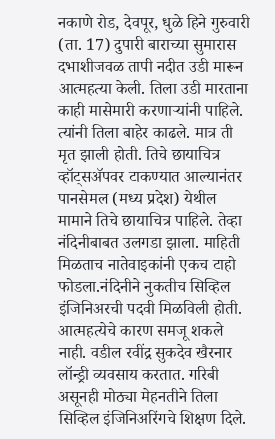नकाणे रोड, देवपूर, धुळे हिने गुरुवारी (ता. 17) दुपारी बाराच्या सुमारास दभाशीजवळ तापी नदीत उडी मारून आत्महत्या केली. तिला उडी मारताना काही मासेमारी करणाऱ्यांनी पाहिले. त्यांनी तिला बाहेर काढले. मात्र ती मृत झाली होती. तिचे छायाचित्र व्हॉट्सॲपवर टाकण्यात आल्यानंतर पानसेमल (मध्य प्रदेश) येथील मामाने तिचे छायाचित्र पाहिले. तेव्हा नंदिनीबाबत उलगडा झाला. माहिती मिळताच नातेवाइकांनी एकच टाहो फोडला.नंदिनीने नुकतीच सिव्हिल इंजिनिअरची पदवी मिळविली होती. आत्महत्येचे कारण समजू शकले नाही. वडील रवींद्र सुकदेव खैरनार लॉन्ड्री व्यवसाय करतात. गरिबी असूनही मोठ्या मेहनतीने तिला सिव्हिल इंजिनिअरिंगचे शिक्षण दिले.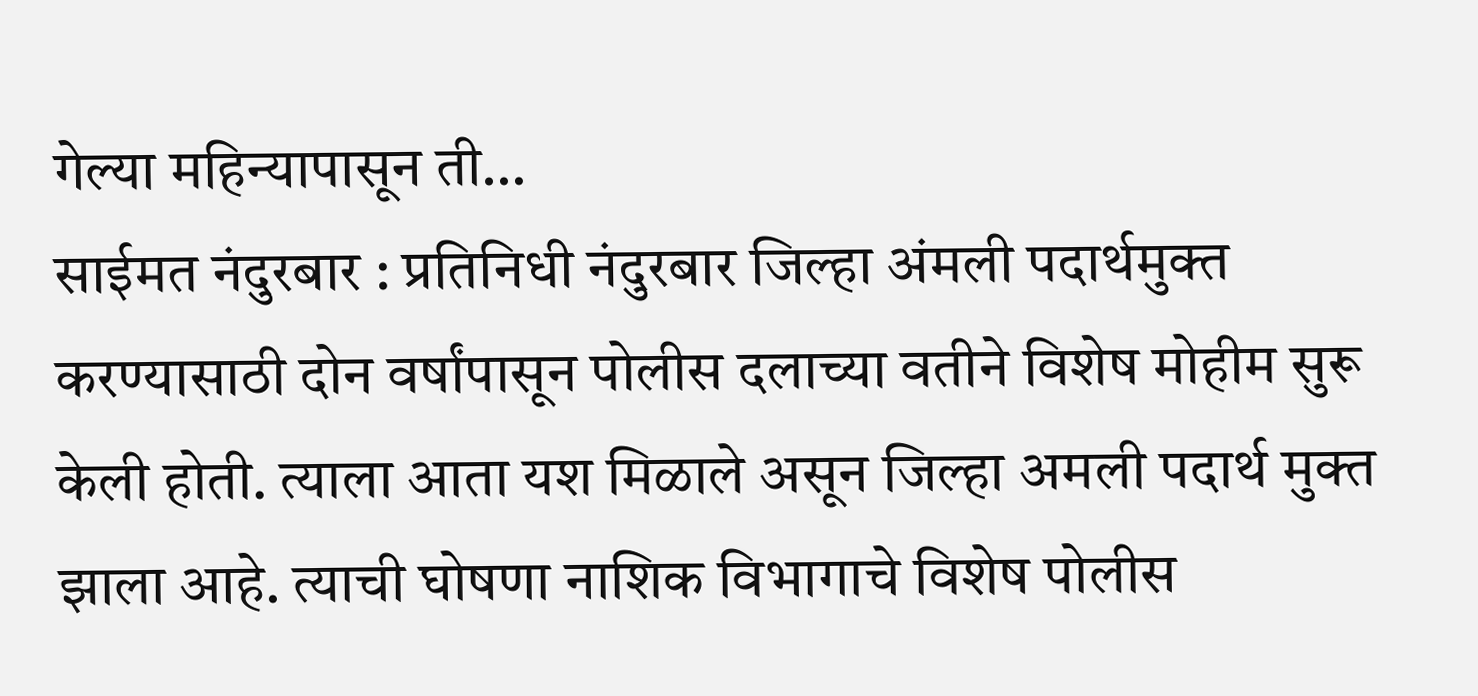गेल्या महिन्यापासून ती…
साईमत नंदुरबार : प्रतिनिधी नंदुरबार जिल्हा अंमली पदार्थमुक्त करण्यासाठी दोन वर्षांपासून पोलीस दलाच्या वतीने विशेष मोहीम सुरू केली होती. त्याला आता यश मिळाले असून जिल्हा अमली पदार्थ मुक्त झाला आहे. त्याची घोषणा नाशिक विभागाचे विशेष पोलीस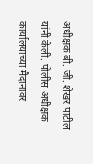अधीक्षक बी. जी. शेखर पाटील यांनी केली. पोलीस अधीक्षक कार्यालयाच्या मैदानावर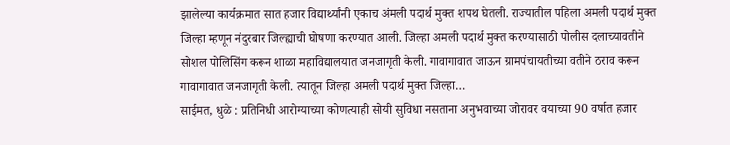झालेल्या कार्यक्रमात सात हजार विद्यार्थ्यांनी एकाच अंमली पदार्थ मुक्त शपथ घेतली. राज्यातील पहिला अमली पदार्थ मुक्त जिल्हा म्हणून नंदुरबार जिल्ह्याची घोषणा करण्यात आली. जिल्हा अमली पदार्थ मुक्त करण्यासाठी पोलीस दलाच्यावतीने सोशल पोलिसिंग करून शाळा महाविद्यालयात जनजागृती केली. गावागावात जाऊन ग्रामपंचायतीच्या वतीने ठराव करून गावागावात जनजागृती केली. त्यातून जिल्हा अमली पदार्थ मुक्त जिल्हा…
साईमत, धुळे : प्रतिनिधी आरोग्याच्या कोणत्याही सोयी सुविधा नसताना अनुभवाच्या जोरावर वयाच्या 90 वर्षात हजार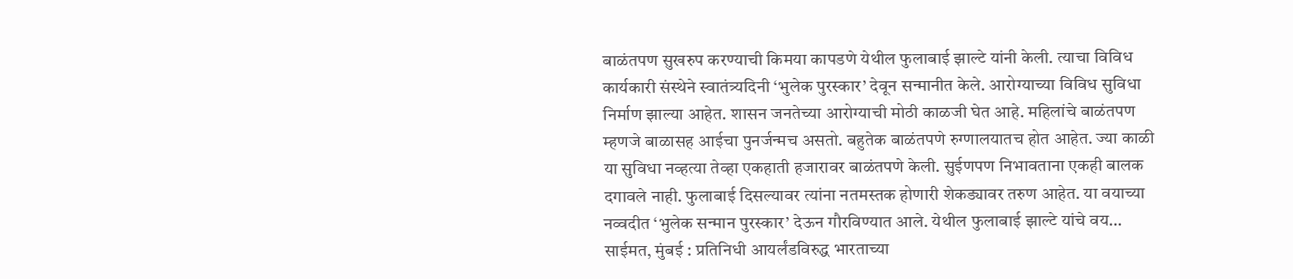बाळंतपण सुखरुप करण्याची किमया कापडणे येथील फुलाबाई झाल्टे यांनी केली. त्याचा विविध कार्यकारी संस्थेने स्वातंत्र्यदिनी ‘भुलेक पुरस्कार’ देवून सन्मानीत केले. आरोग्याच्या विविध सुविधा निर्माण झाल्या आहेत. शासन जनतेच्या आरोग्याची मोठी काळजी घेत आहे. महिलांचे बाळंतपण म्हणजे बाळासह आईचा पुनर्जन्मच असतो. बहुतेक बाळंतपणे रुग्णालयातच होत आहेत. ज्या काळी या सुविधा नव्हत्या तेव्हा एकहाती हजारावर बाळंतपणे केली. सुईणपण निभावताना एकही बालक दगावले नाही. फुलाबाई दिसल्यावर त्यांना नतमस्तक होणारी शेकड्यावर तरुण आहेत. या वयाच्या नव्वदीत ‘भुलेक सन्मान पुरस्कार’ देऊन गौरविण्यात आले. येथील फुलाबाई झाल्टे यांचे वय…
साईमत, मुंबई : प्रतिनिधी आयर्लंडविरुद्ध भारताच्या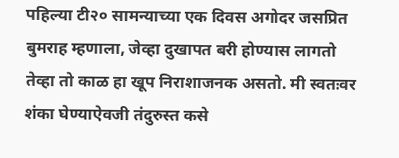पहिल्या टी२० सामन्याच्या एक दिवस अगोदर जसप्रित बुमराह म्हणाला, जेव्हा दुखापत बरी होण्यास लागतो तेव्हा तो काळ हा खूप निराशाजनक असतो. मी स्वतःवर शंका घेण्याऐवजी तंदुरुस्त कसे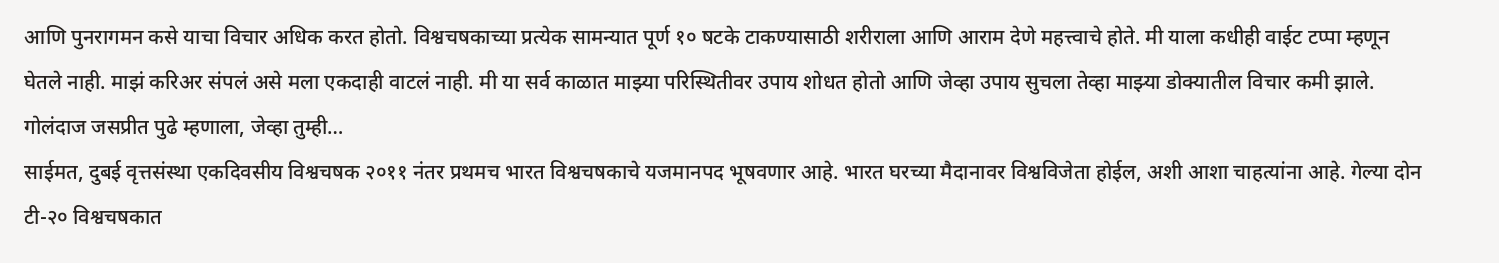आणि पुनरागमन कसे याचा विचार अधिक करत होतो. विश्वचषकाच्या प्रत्येक सामन्यात पूर्ण १० षटके टाकण्यासाठी शरीराला आणि आराम देणे महत्त्वाचे होते. मी याला कधीही वाईट टप्पा म्हणून घेतले नाही. माझं करिअर संपलं असे मला एकदाही वाटलं नाही. मी या सर्व काळात माझ्या परिस्थितीवर उपाय शोधत होतो आणि जेव्हा उपाय सुचला तेव्हा माझ्या डोक्यातील विचार कमी झाले. गोलंदाज जसप्रीत पुढे म्हणाला, जेव्हा तुम्ही…
साईमत, दुबई वृत्तसंस्था एकदिवसीय विश्वचषक २०११ नंतर प्रथमच भारत विश्वचषकाचे यजमानपद भूषवणार आहे. भारत घरच्या मैदानावर विश्वविजेता होईल, अशी आशा चाहत्यांना आहे. गेल्या दोन टी-२० विश्वचषकात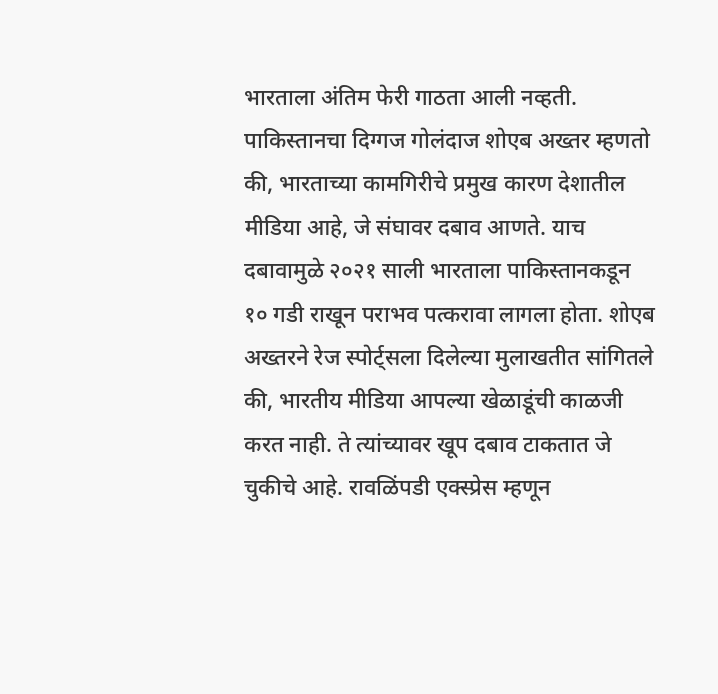भारताला अंतिम फेरी गाठता आली नव्हती. पाकिस्तानचा दिग्गज गोलंदाज शोएब अख्तर म्हणतो की, भारताच्या कामगिरीचे प्रमुख कारण देशातील मीडिया आहे, जे संघावर दबाव आणते. याच दबावामुळे २०२१ साली भारताला पाकिस्तानकडून १० गडी राखून पराभव पत्करावा लागला होता. शोएब अख्तरने रेज स्पोर्ट्सला दिलेल्या मुलाखतीत सांगितले की, भारतीय मीडिया आपल्या खेळाडूंची काळजी करत नाही. ते त्यांच्यावर खूप दबाव टाकतात जे चुकीचे आहे. रावळिंपडी एक्स्प्रेस म्हणून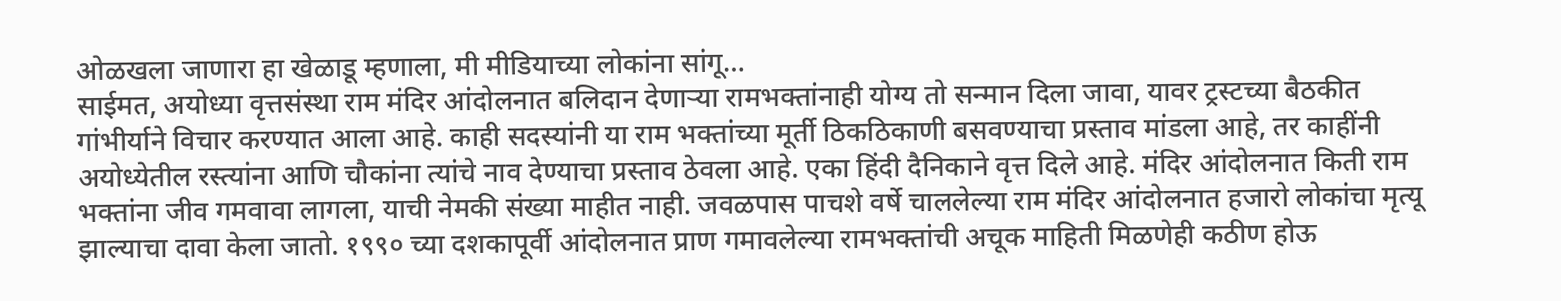ओळखला जाणारा हा खेळाडू म्हणाला, मी मीडियाच्या लोकांना सांगू…
साईमत, अयोध्या वृत्तसंस्था राम मंदिर आंदोलनात बलिदान देणाऱ्या रामभक्तांनाही योग्य तो सन्मान दिला जावा, यावर ट्रस्टच्या बैठकीत गांभीर्याने विचार करण्यात आला आहे. काही सदस्यांनी या राम भक्तांच्या मूर्ती ठिकठिकाणी बसवण्याचा प्रस्ताव मांडला आहे, तर काहींनी अयोध्येतील रस्त्यांना आणि चौकांना त्यांचे नाव देण्याचा प्रस्ताव ठेवला आहे. एका हिंदी दैनिकाने वृत्त दिले आहे. मंदिर आंदोलनात किती राम भक्तांना जीव गमवावा लागला, याची नेमकी संख्या माहीत नाही. जवळपास पाचशे वर्षे चाललेल्या राम मंदिर आंदोलनात हजारो लोकांचा मृत्यू झाल्याचा दावा केला जातो. १९९० च्या दशकापूर्वी आंदोलनात प्राण गमावलेल्या रामभक्तांची अचूक माहिती मिळणेही कठीण होऊ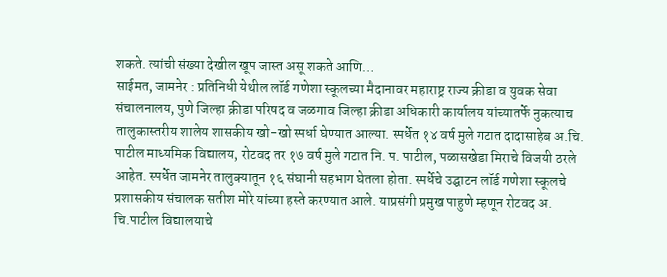शकते. त्यांची संख्या देखील खूप जास्त असू शकते आणि…
साईमत, जामनेर : प्रतिनिधी येथील लॉर्ड गणेशा स्कूलच्या मैदानावर महाराष्ट्र राज्य क्रीडा व युवक सेवा संचालनालय, पुणे जिल्हा क्रीडा परिषद व जळगाव जिल्हा क्रीडा अधिकारी कार्यालय यांच्यातर्फे नुकत्याच तालुकास्तरीय शालेय शासकीय खो-खो स्पर्धा घेण्यात आल्या. स्पर्धेत १४ वर्ष मुले गटात दादासाहेब अ.चि. पाटील माध्यमिक विद्यालय, रोटवद तर १७ वर्ष मुले गटात नि. प. पाटील, पळासखेडा मिराचे विजयी ठरले आहेत. स्पर्धेत जामनेर तालुक्यातून १६ संघानी सहभाग घेतला होता. स्पर्धेचे उद्घाटन लॉर्ड गणेशा स्कूलचे प्रशासकीय संचालक सतीश मोरे यांच्या हस्ते करण्यात आले. याप्रसंगी प्रमुख पाहुणे म्हणून रोटवद अ. चि.पाटील विद्यालयाचे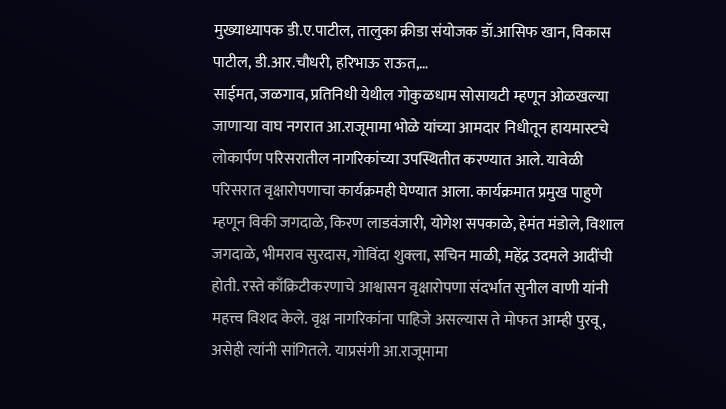मुख्याध्यापक डी.ए.पाटील, तालुका क्रीडा संयोजक डॉ.आसिफ खान, विकास पाटील, डी.आर.चौधरी, हरिभाऊ राऊत,…
साईमत, जळगाव, प्रतिनिधी येथील गोकुळधाम सोसायटी म्हणून ओळखल्या जाणाऱ्या वाघ नगरात आ.राजूमामा भोळे यांच्या आमदार निधीतून हायमास्टचे लोकार्पण परिसरातील नागरिकांच्या उपस्थितीत करण्यात आले. यावेळी परिसरात वृक्षारोपणाचा कार्यक्रमही घेण्यात आला. कार्यक्रमात प्रमुख पाहुणे म्हणून विकी जगदाळे, किरण लाडवंजारी, योगेश सपकाळे, हेमंत मंडोले, विशाल जगदाळे, भीमराव सुरदास, गोविंदा शुक्ला, सचिन माळी, महेंद्र उदमले आदींची होती. रस्ते काँक्रिटीकरणाचे आश्वासन वृक्षारोपणा संदर्भात सुनील वाणी यांनी महत्त्व विशद केले. वृक्ष नागरिकांना पाहिजे असल्यास ते मोफत आम्ही पुरवू, असेही त्यांनी सांगितले. याप्रसंगी आ.राजूमामा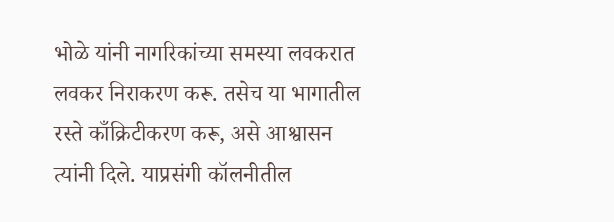भोळे यांनी नागरिकांच्या समस्या लवकरात लवकर निराकरण करू. तसेच या भागातील रस्ते काँक्रिटीकरण करू, असे आश्वासन त्यांनी दिले. याप्रसंगी कॉलनीतील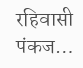रहिवासी पंकज…